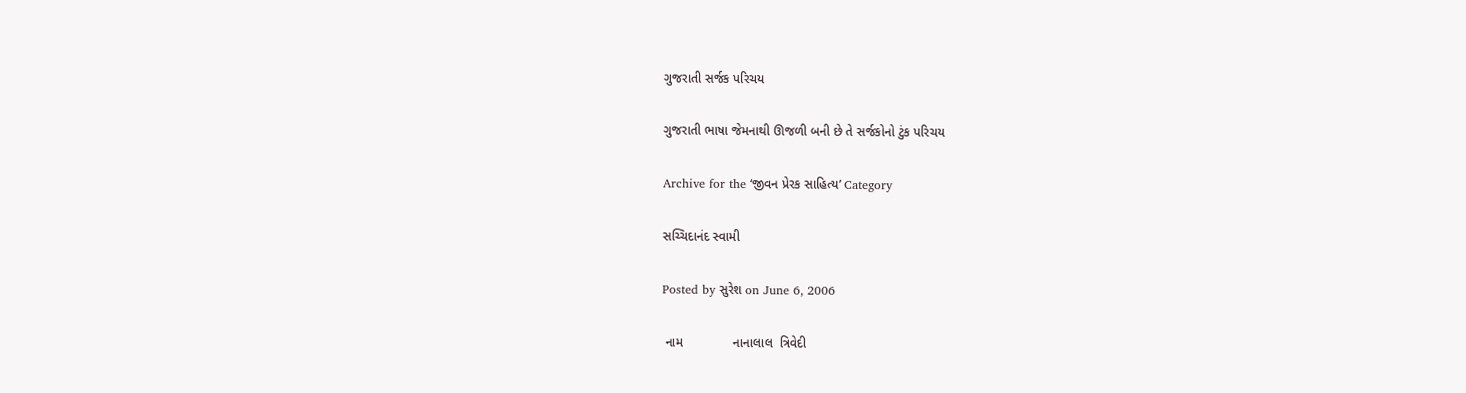ગુજરાતી સર્જક પરિચય

ગુજરાતી ભાષા જેમનાથી ઊજળી બની છે તે સર્જકોનો ટુંક પરિચય

Archive for the ‘જીવન પ્રેરક સાહિત્ય’ Category

સચ્ચિદાનંદ સ્વામી

Posted by સુરેશ on June 6, 2006

 નામ              નાનાલાલ  ત્રિવેદી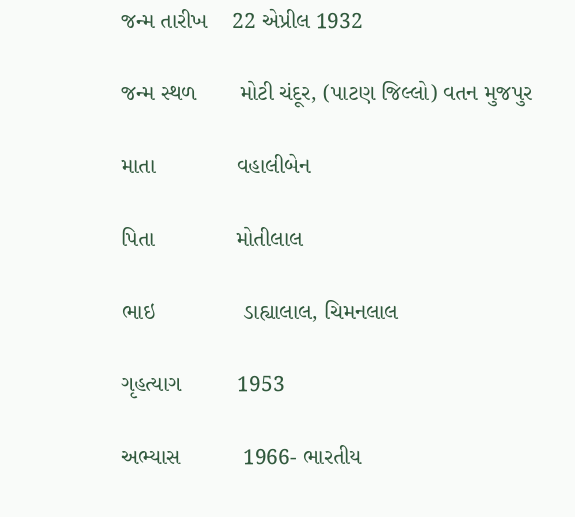જન્મ તારીખ    22 એપ્રીલ 1932

જન્મ સ્થળ       મોટી ચંદૂર, (પાટણ જિલ્લો) વતન મુજપુર

માતા             વહાલીબેન

પિતા             મોતીલાલ

ભાઇ              ડાહ્યાલાલ, ચિમનલાલ

ગૃહત્યાગ         1953

અભ્યાસ          1966- ભારતીય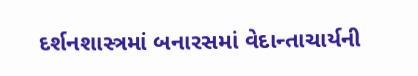દર્શનશાસ્ત્રમાં બનારસમાં વેદાન્તાચાર્યની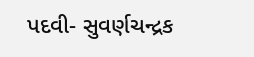પદવી- સુવર્ણચન્દ્રક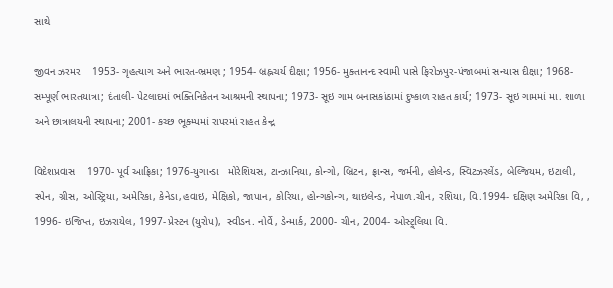સાથે

જીવન ઝરમર    1953- ગૃહત્યાગ અને ભારત-ભ્રમણ ; 1954- બ્રહ્નચર્ય દીક્ષા; 1956- મુક્તાનન્દ સ્વામી પાસે ફિરોઝપુર-પંજાબમાં સન્યાસ દીક્ષા; 1968- સમ્પૂર્ણ ભારતયાત્રા; દંતાલી- પેટલાદમાં ભક્તિનિકેતન આશ્રમની સ્થાપના; 1973- સૂઇ ગામ બનાસકાંઠામાં દુષ્કાળ રાહત કાર્ય; 1973- સૂઇ ગામમાં મા. શાળા અને છાત્રાલયની સ્થાપના; 2001- કચ્છ ભૂક્મ્પમાં રાપરમાં રાહત કેન્દ્ર

વિદેશપ્રવાસ    1970- પૂર્વ આફ્રિકા; 1976-યુગાન્ડા   મોરેશિયસ, ટાન્ઝાનિયા, કોન્ગો, બ્રિટન, ફ્રાન્સ, જર્મની, હોલેન્ડ, સ્વિટઝરલેંડ, બેલ્જિયમ, ઇટાલી, સ્પેન, ગ્રીસ, ઓસ્ટ્રિયા, અમેરિકા, કેનેડા,હવાઇ, મેક્ષિકો, જાપાન, કોરિયા, હોન્ગકોન્ગ, થાઇલેન્ડ, નેપાળ.ચીન, રશિયા, વિ.1994- દક્ષિણ અમેરિકા વિ, , 1996- ઇજિપ્ત, ઇઝરાયેલ, 1997- પ્રેસ્ટન (યુરોપ),  સ્વીડન. નોર્વે , ડેન્માર્ક, 2000- ચીન, 2004- ઓસ્ટ્ર્લિયા વિ.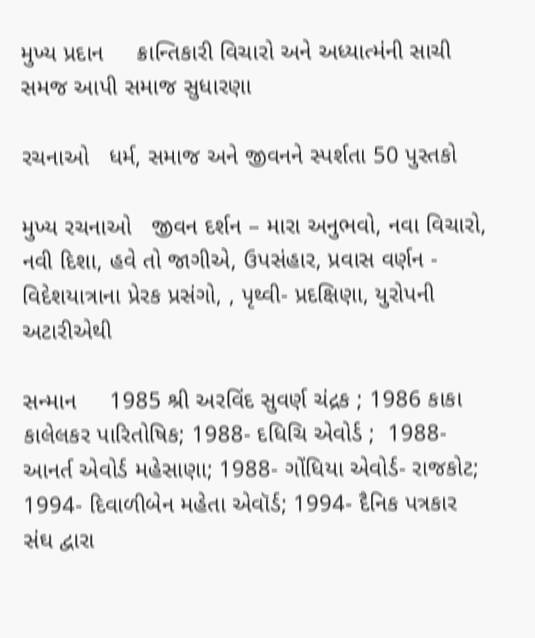મુખ્ય પ્રદાન     ક્રાન્તિકારી વિચારો અને અધ્યાત્મંની સાચી સમજ આપી સમાજ સુધારણા

રચનાઓ   ધર્મ, સમાજ અને જીવનને સ્પર્શતા 50 પુસ્તકો

મુખ્ય રચનાઓ   જીવન દર્શન – મારા અનુભવો, નવા વિચારો, નવી દિશા, હવે તો જાગીએ, ઉપસંહાર, પ્રવાસ વર્ણન -  વિદેશયાત્રાના પ્રેરક પ્રસંગો, , પૃથ્વી- પ્રદક્ષિણા, યુરોપની અટારીએથી

સન્માન     1985 શ્રી અરવિંદ સુવર્ણ ચંદ્રક ; 1986 કાકા કાલેલકર પારિતોષિક; 1988- દધિચિ એવોર્ડ ;  1988- આનર્ત એવોર્ડ મહેસાણા; 1988- ગોંધિયા એવોર્ડ- રાજકોટ; 1994- દિવાળીબેન મહેતા એવૉર્ડ; 1994- દૈનિક પત્રકાર સંઘ દ્વારા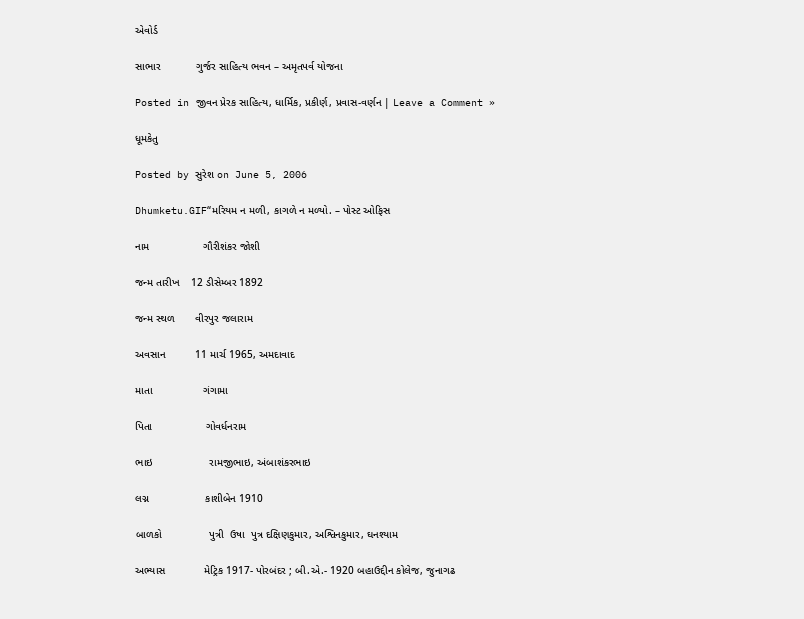એવોર્ડ

સાભાર            ગુર્જર સાહિત્ય ભવન – અમૃતપર્વ યોજના

Posted in જીવન પ્રેરક સાહિત્ય, ધાર્મિક, પ્રકીર્ણ, પ્રવાસ-વર્ણન | Leave a Comment »

ધૂમકેતુ

Posted by સુરેશ on June 5, 2006

Dhumketu.GIF“મરિયમ ન મળી, કાગળે ન મળ્યો. – પોસ્ટ ઓફિસ

નામ                  ગૌરીશંકર જોશી

જન્મ તારીખ    12 ડીસેમ્બર 1892

જન્મ સ્થળ       વીરપુર જલારામ

અવસાન          11 માર્ચ 1965, અમદાવાદ

માતા                 ગંગામા

પિતા                  ગોવર્ધનરામ

ભાઇ                   રામજીભાઇ, અંબાશંકરભાઇ

લગ્ન                   કાશીબેન 1910

બાળકો                પુત્રી  ઉષા  પુત્ર દક્ષિણકુમાર, અશ્વિનકુમાર, ઘનશ્યામ

અભ્યાસ             મેટ્રિક 1917- પોરબંદર ; બી.એ.- 1920 બહાઉદ્દીન કોલેજ, જુનાગઢ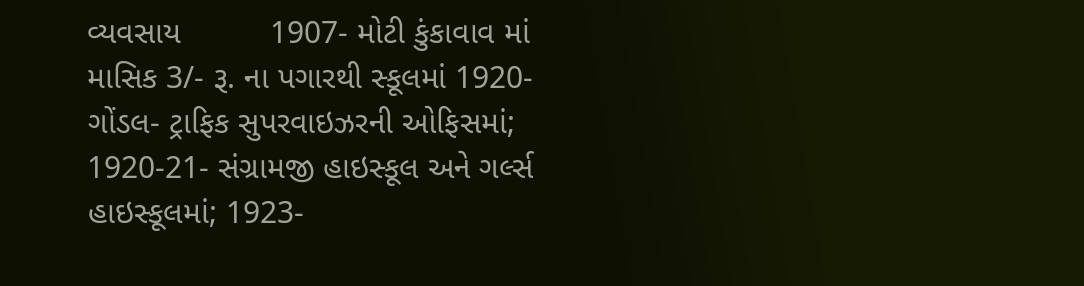વ્યવસાય          1907- મોટી કુંકાવાવ માં માસિક 3/- રૂ. ના પગારથી સ્કૂલમાં 1920- ગોંડલ- ટ્રાફિક સુપરવાઇઝરની ઓફિસમાં; 1920-21- સંગ્રામજી હાઇસ્કૂલ અને ગર્લ્સ હાઇસ્કૂલમાં; 1923-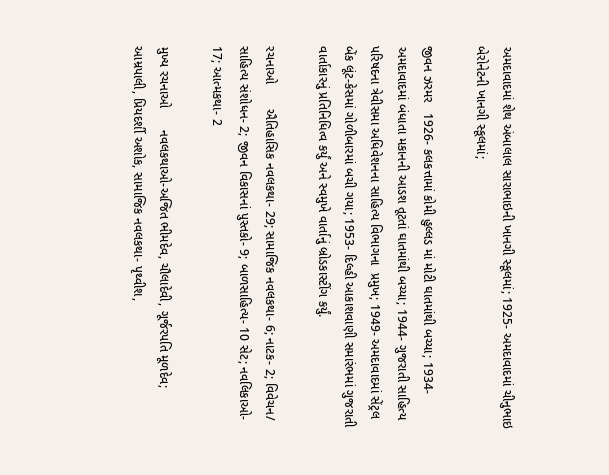અમદાવાદમાં શેથ અંબાલાલ સારાભાઇની ખાનગી સ્કૂલમાં; 1925- અમદાવાદમાં ચીનુભાઇ બેરોનેટની ખાનગી સ્કૂલમાં;

જીવન ઝરમર   1926- કલકત્તામાં કોમી હુલ્લડ માં મોટી ઘાતમાંથી બચ્યા; 1934- અમદાવાદમાં બંધાતા મકાનની આડશ તૂટતાં ઘાતમાંથી બચ્યા; 1944- ગુજરાતી સાહિત્ય પરિષદના ત્રેવીસમા અધિવેશનના સાહિત્ય વિભાગના  પ્રમુખ; 1949- અમદાવાદમાં સેંટ્રલ બેંક લૂંટ-કેસમાં ગોળીબારમાં બચી ગયા; 1953- દિલ્હી આકાશવાણી સમારંભમાં ગુજરાતી વાર્તાકારનું પ્રતિનિધિત્વ કર્યું અને સ્વમુખે વાર્તાનું બ્રોડકાસ્ટીંગ કર્યું.

રચનાઓ       ઐતિહાસિક નવલકથા- 29; સામાજિક નવલકથા- 6; નાટક- 2; વિવેચન/ સાહિત્ય સંશોધન- 2; જીવન વિકાસનાં પુસ્તકો- 9; બાળસાહિત્ય- 10 સેટ; નવલિકાઓ- 17; આત્મકથા- 2

મુખ્ય રચનાઓ      નવલકથાઓ-અજિત ભીમદેવ, ચૌલાદેવી, ગૂર્જરપતિ મૂળદેવ; આમ્રપાલી, પ્રિયદર્શી અશોક, સામાજિક નવલકથા- પૃથ્વીશ,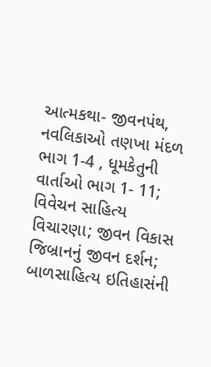આત્મકથા- જીવનપંથ, નવલિકાઓ તણખા મંદળ ભાગ 1-4 , ધૂમકેતુની વાર્તાઓ ભાગ 1- 11; વિવેચન સાહિત્ય વિચારણા; જીવન વિકાસ જિબ્રાનનું જીવન દર્શન; બાળસાહિત્ય ઇતિહાસંની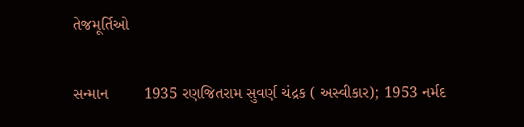તેજમૂર્તિઓ

સન્માન        1935 રણજિતરામ સુવર્ણ ચંદ્રક ( અસ્વીકાર); 1953 નર્મદ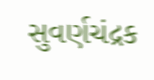સુવર્ણચંદ્રક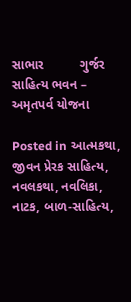સાભાર          ગુર્જર સાહિત્ય ભવન – અમૃતપર્વ યોજના

Posted in આત્મકથા, જીવન પ્રેરક સાહિત્ય, નવલકથા, નવલિકા, નાટક, બાળ-સાહિત્ય,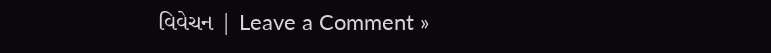વિવેચન | Leave a Comment »